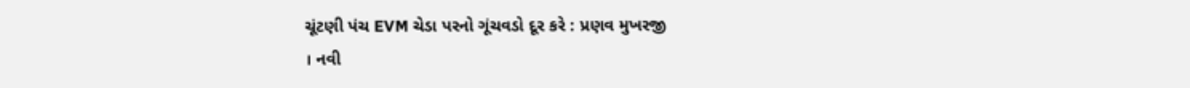ચૂંટણી પંચ EVM ચેડા પરનો ગૂંચવડો દૂર કરે : પ્રણવ મુખરજી
। નવી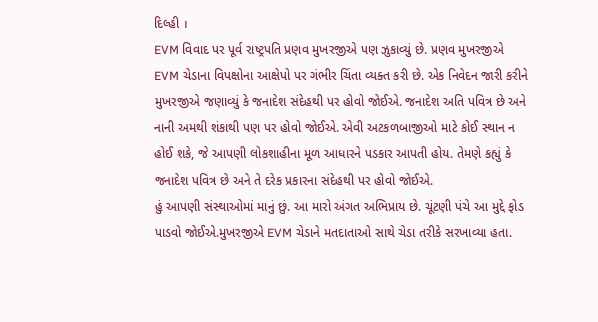દિલ્હી ।
EVM વિવાદ પર પૂર્વ રાષ્ટ્રપતિ પ્રણવ મુખરજીએ પણ ઝુકાવ્યું છે. પ્રણવ મુખરજીએ EVM ચેડાના વિપક્ષોના આક્ષેપો પર ગંભીર ચિંતા વ્યક્ત કરી છે. એક નિવેદન જારી કરીને મુખરજીએ જણાવ્યું કે જનાદેશ સંદેહથી પર હોવો જોઈએ. જનાદેશ અતિ પવિત્ર છે અને નાની અમથી શંકાથી પણ પર હોવો જોઈએ. એવી અટકળબાજીઓ માટે કોઈ સ્થાન ન હોઈ શકે, જે આપણી લોકશાહીના મૂળ આધારને પડકાર આપતી હોય. તેમણે કહ્યું કે જનાદેશ પવિત્ર છે અને તે દરેક પ્રકારના સંદેહથી પર હોવો જોઈએ.
હું આપણી સંસ્થાઓમાં માનું છું. આ મારો અંગત અભિપ્રાય છે. ચૂંટણી પંચે આ મુદ્દે ફોડ પાડવો જોઈએ.મુખરજીએ EVM ચેડાને મતદાતાઓ સાથે ચેડા તરીકે સરખાવ્યા હતા.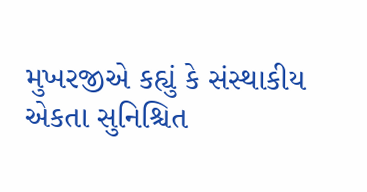મુખરજીએ કહ્યું કે સંસ્થાકીય એકતા સુનિશ્ચિત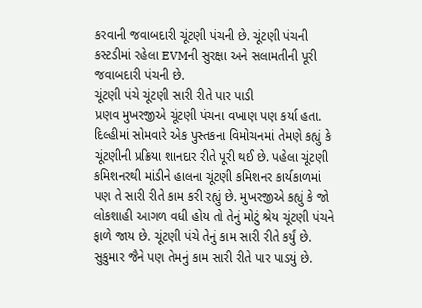કરવાની જવાબદારી ચૂંટણી પંચની છે. ચૂંટણી પંચની કસ્ટડીમાં રહેલા EVMની સુરક્ષા અને સલામતીની પૂરી જવાબદારી પંચની છે.
ચૂંટણી પંચે ચૂંટણી સારી રીતે પાર પાડી
પ્રણવ મુખરજીએ ચૂંટણી પંચના વખાણ પણ કર્યા હતા. દિલ્હીમાં સોમવારે એક પુસ્તકના વિમોચનમાં તેમણે કહ્યું કે ચૂંટણીની પ્રક્રિયા શાનદાર રીતે પૂરી થઈ છે. પહેલા ચૂંટણી કમિશનરથી માંડીને હાલના ચૂંટણી કમિશનર કાર્યકાળમાં પણ તે સારી રીતે કામ કરી રહ્યું છે. મુખરજીએ કહ્યું કે જો લોકશાહી આગળ વધી હોય તો તેનું મોટું શ્રેય ચૂંટણી પંચને ફાળે જાય છે. ચૂંટણી પંચે તેનું કામ સારી રીતે કર્યું છે. સુકુમાર જૈને પણ તેમનું કામ સારી રીતે પાર પાડયું છે.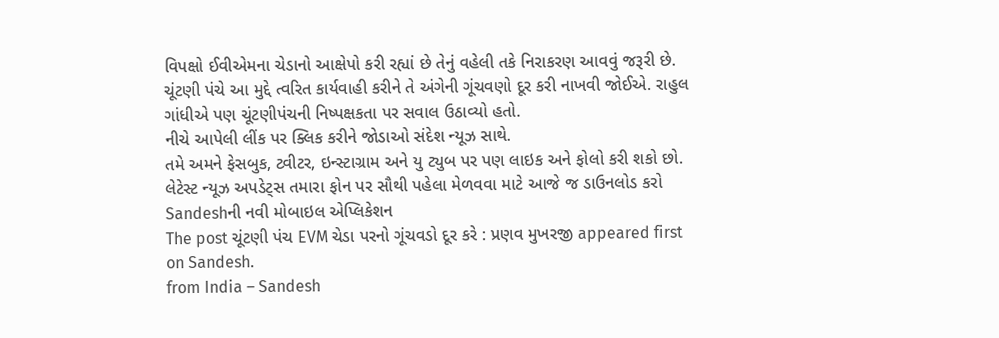વિપક્ષો ઈવીએમના ચેડાનો આક્ષેપો કરી રહ્યાં છે તેનું વહેલી તકે નિરાકરણ આવવું જરૂરી છે. ચૂંટણી પંચે આ મુદ્દે ત્વરિત કાર્યવાહી કરીને તે અંગેની ગૂંચવણો દૂર કરી નાખવી જોઈએ. રાહુલ ગાંધીએ પણ ચૂંટણીપંચની નિષ્પક્ષકતા પર સવાલ ઉઠાવ્યો હતો.
નીચે આપેલી લીંક પર ક્લિક કરીને જોડાઓ સંદેશ ન્યૂઝ સાથે.
તમે અમને ફેસબુક, ટ્વીટર, ઇન્સ્ટાગ્રામ અને યુ ટ્યુબ પર પણ લાઇક અને ફોલો કરી શકો છો.
લેટેસ્ટ ન્યૂઝ અપડેટ્સ તમારા ફોન પર સૌથી પહેલા મેળવવા માટે આજે જ ડાઉનલોડ કરો Sandeshની નવી મોબાઇલ એપ્લિકેશન
The post ચૂંટણી પંચ EVM ચેડા પરનો ગૂંચવડો દૂર કરે : પ્રણવ મુખરજી appeared first on Sandesh.
from India – Sandesh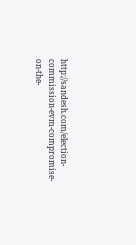http://sandesh.com/election-commission-evm-compromise-on-the-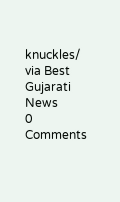knuckles/
via Best Gujarati News
0 Comments